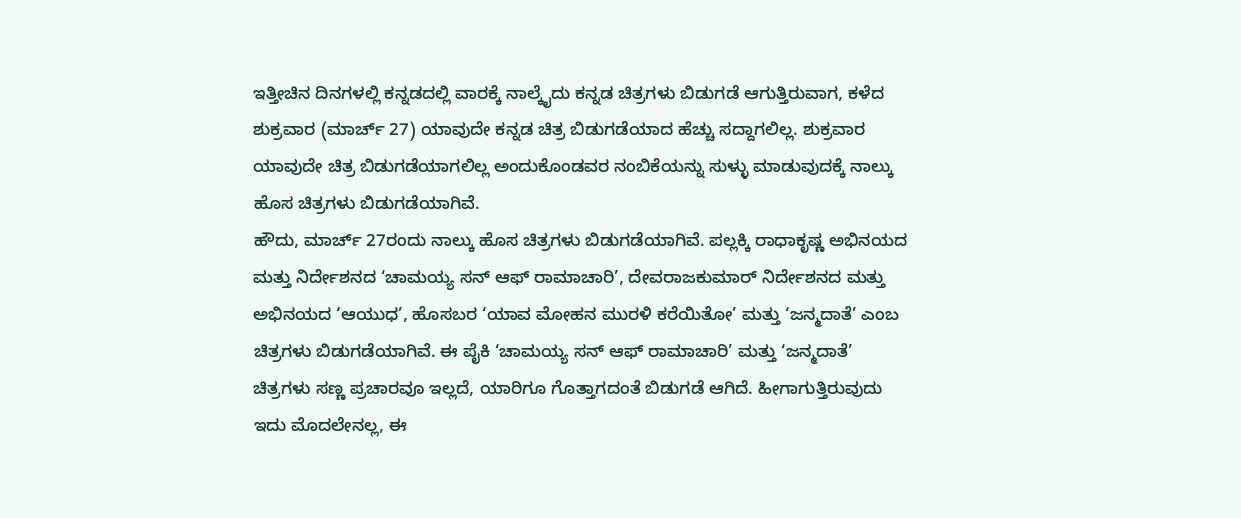ಇತ್ತೀಚಿನ ದಿನಗಳಲ್ಲಿ ಕನ್ನಡದಲ್ಲಿ ವಾರಕ್ಕೆ ನಾಲ್ಕೈದು ಕನ್ನಡ ಚಿತ್ರಗಳು ಬಿಡುಗಡೆ ಆಗುತ್ತಿರುವಾಗ, ಕಳೆದ ಶುಕ್ರವಾರ (ಮಾರ್ಚ್ 27) ಯಾವುದೇ ಕನ್ನಡ ಚಿತ್ರ ಬಿಡುಗಡೆಯಾದ ಹೆಚ್ಚು ಸದ್ದಾಗಲಿಲ್ಲ. ಶುಕ್ರವಾರ ಯಾವುದೇ ಚಿತ್ರ ಬಿಡುಗಡೆಯಾಗಲಿಲ್ಲ ಅಂದುಕೊಂಡವರ ನಂಬಿಕೆಯನ್ನು ಸುಳ್ಳು ಮಾಡುವುದಕ್ಕೆ ನಾಲ್ಕು ಹೊಸ ಚಿತ್ರಗಳು ಬಿಡುಗಡೆಯಾಗಿವೆ.
ಹೌದು, ಮಾರ್ಚ್ 27ರಂದು ನಾಲ್ಕು ಹೊಸ ಚಿತ್ರಗಳು ಬಿಡುಗಡೆಯಾಗಿವೆ. ಪಲ್ಲಕ್ಕಿ ರಾಧಾಕೃಷ್ಣ ಅಭಿನಯದ ಮತ್ತು ನಿರ್ದೇಶನದ ‘ಚಾಮಯ್ಯ ಸನ್ ಆಫ್ ರಾಮಾಚಾರಿ’, ದೇವರಾಜಕುಮಾರ್ ನಿರ್ದೇಶನದ ಮತ್ತು ಅಭಿನಯದ ‘ಆಯುಧ’, ಹೊಸಬರ ‘ಯಾವ ಮೋಹನ ಮುರಳಿ ಕರೆಯಿತೋ’ ಮತ್ತು ‘ಜನ್ಮದಾತೆ’ ಎಂಬ ಚಿತ್ರಗಳು ಬಿಡುಗಡೆಯಾಗಿವೆ. ಈ ಪೈಕಿ ‘ಚಾಮಯ್ಯ ಸನ್ ಆಫ್ ರಾಮಾಚಾರಿ’ ಮತ್ತು ‘ಜನ್ಮದಾತೆ’ ಚಿತ್ರಗಳು ಸಣ್ಣ ಪ್ರಚಾರವೂ ಇಲ್ಲದೆ, ಯಾರಿಗೂ ಗೊತ್ತಾಗದಂತೆ ಬಿಡುಗಡೆ ಆಗಿದೆ. ಹೀಗಾಗುತ್ತಿರುವುದು ಇದು ಮೊದಲೇನಲ್ಲ, ಈ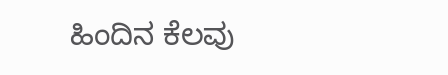ಹಿಂದಿನ ಕೆಲವು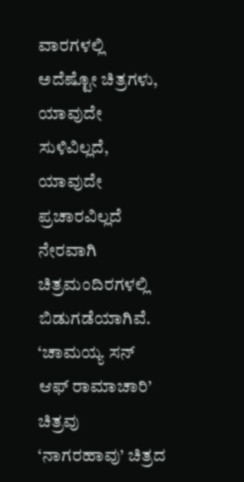ವಾರಗಳಲ್ಲಿ ಅದೆಷ್ಟೋ ಚಿತ್ರಗಳು, ಯಾವುದೇ ಸುಳಿವಿಲ್ಲದೆ, ಯಾವುದೇ ಪ್ರಚಾರವಿಲ್ಲದೆ ನೇರವಾಗಿ ಚಿತ್ರಮಂದಿರಗಳಲ್ಲಿ ಬಿಡುಗಡೆಯಾಗಿವೆ.
‘ಚಾಮಯ್ಯ ಸನ್ ಆಫ್ ರಾಮಾಚಾರಿ’ ಚಿತ್ರವು ‘ನಾಗರಹಾವು’ ಚಿತ್ರದ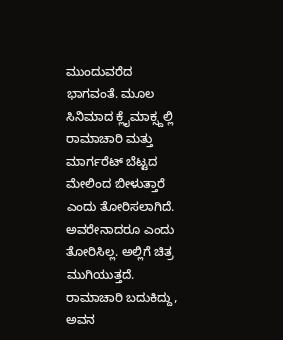ಮುಂದುವರೆದ ಭಾಗವಂತೆ. ಮೂಲ ಸಿನಿಮಾದ ಕ್ಲೈಮಾಕ್ಸ್ದಲ್ಲಿ ರಾಮಾಚಾರಿ ಮತ್ತು ಮಾರ್ಗರೆಟ್ ಬೆಟ್ಟದ ಮೇಲಿಂದ ಬೀಳುತ್ತಾರೆ ಎಂದು ತೋರಿಸಲಾಗಿದೆ. ಅವರೇನಾದರೂ ಎಂದು ತೋರಿಸಿಲ್ಲ. ಅಲ್ಲಿಗೆ ಚಿತ್ರ ಮುಗಿಯುತ್ತದೆ. ರಾಮಾಚಾರಿ ಬದುಕಿದ್ದು, ಅವನ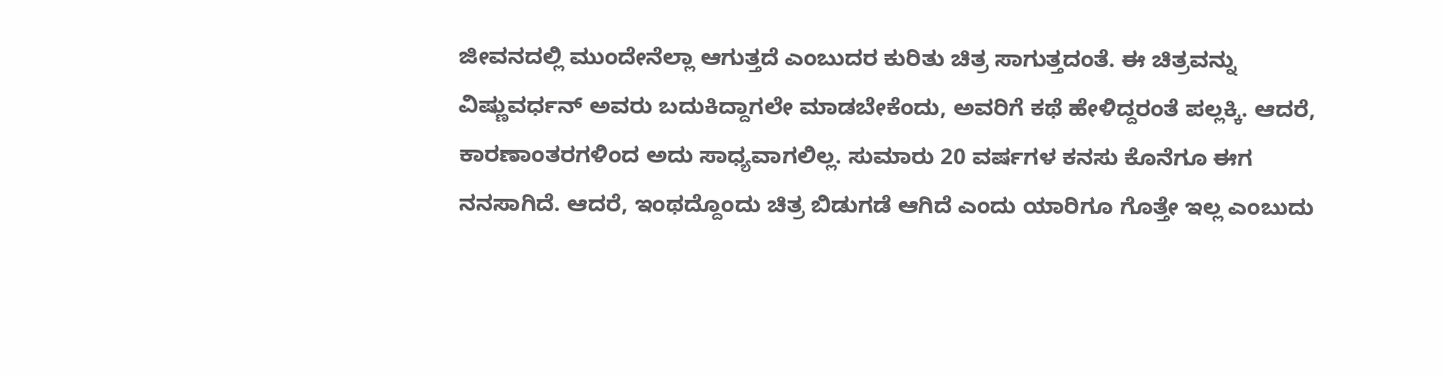ಜೀವನದಲ್ಲಿ ಮುಂದೇನೆಲ್ಲಾ ಆಗುತ್ತದೆ ಎಂಬುದರ ಕುರಿತು ಚಿತ್ರ ಸಾಗುತ್ತದಂತೆ. ಈ ಚಿತ್ರವನ್ನು ವಿಷ್ಣುವರ್ಧನ್ ಅವರು ಬದುಕಿದ್ದಾಗಲೇ ಮಾಡಬೇಕೆಂದು, ಅವರಿಗೆ ಕಥೆ ಹೇಳಿದ್ದರಂತೆ ಪಲ್ಲಕ್ಕಿ. ಆದರೆ, ಕಾರಣಾಂತರಗಳಿಂದ ಅದು ಸಾಧ್ಯವಾಗಲಿಲ್ಲ. ಸುಮಾರು 20 ವರ್ಷಗಳ ಕನಸು ಕೊನೆಗೂ ಈಗ ನನಸಾಗಿದೆ. ಆದರೆ, ಇಂಥದ್ದೊಂದು ಚಿತ್ರ ಬಿಡುಗಡೆ ಆಗಿದೆ ಎಂದು ಯಾರಿಗೂ ಗೊತ್ತೇ ಇಲ್ಲ ಎಂಬುದು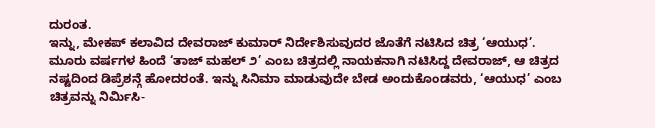ದುರಂತ.
ಇನ್ನು, ಮೇಕಪ್ ಕಲಾವಿದ ದೇವರಾಜ್ ಕುಮಾರ್ ನಿರ್ದೇಶಿಸುವುದರ ಜೊತೆಗೆ ನಟಿಸಿದ ಚಿತ್ರ ‘ಆಯುಧ’. ಮೂರು ವರ್ಷಗಳ ಹಿಂದೆ ‘ತಾಜ್ ಮಹಲ್ ೨’ ಎಂಬ ಚಿತ್ರದಲ್ಲಿ ನಾಯಕನಾಗಿ ನಟಿಸಿದ್ದ ದೇವರಾಜ್, ಆ ಚಿತ್ರದ ನಷ್ಟದಿಂದ ಡಿಪ್ರೆಶನ್ಗೆ ಹೋದರಂತೆ. ಇನ್ನು ಸಿನಿಮಾ ಮಾಡುವುದೇ ಬೇಡ ಅಂದುಕೊಂಡವರು, ‘ಆಯುಧ’ ಎಂಬ ಚಿತ್ರವನ್ನು ನಿರ್ಮಿಸಿ-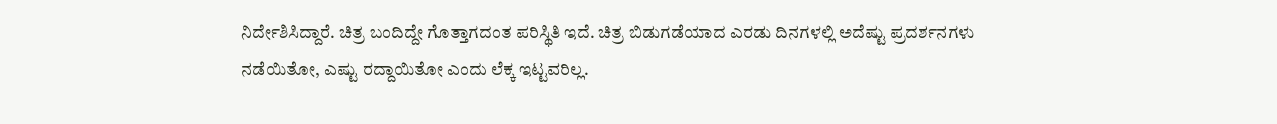ನಿರ್ದೇಶಿಸಿದ್ದಾರೆ. ಚಿತ್ರ ಬಂದಿದ್ದೇ ಗೊತ್ತಾಗದಂತ ಪರಿಸ್ಥಿತಿ ಇದೆ. ಚಿತ್ರ ಬಿಡುಗಡೆಯಾದ ಎರಡು ದಿನಗಳಲ್ಲಿ ಅದೆಷ್ಟು ಪ್ರದರ್ಶನಗಳು ನಡೆಯಿತೋ, ಎಷ್ಟು ರದ್ದಾಯಿತೋ ಎಂದು ಲೆಕ್ಕ ಇಟ್ಟವರಿಲ್ಲ.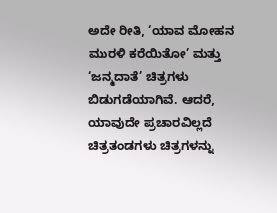ಅದೇ ರೀತಿ, ‘ಯಾವ ಮೋಹನ ಮುರಳಿ ಕರೆಯಿತೋ’ ಮತ್ತು ‘ಜನ್ಮದಾತೆ’ ಚಿತ್ರಗಳು ಬಿಡುಗಡೆಯಾಗಿವೆ. ಆದರೆ, ಯಾವುದೇ ಪ್ರಚಾರವಿಲ್ಲದೆ ಚಿತ್ರತಂಡಗಳು ಚಿತ್ರಗಳನ್ನು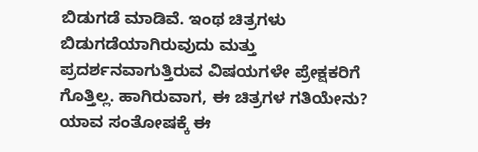ಬಿಡುಗಡೆ ಮಾಡಿವೆ. ಇಂಥ ಚಿತ್ರಗಳು ಬಿಡುಗಡೆಯಾಗಿರುವುದು ಮತ್ತು ಪ್ರದರ್ಶನವಾಗುತ್ತಿರುವ ವಿಷಯಗಳೇ ಪ್ರೇಕ್ಷಕರಿಗೆ ಗೊತ್ತಿಲ್ಲ. ಹಾಗಿರುವಾಗ, ಈ ಚಿತ್ರಗಳ ಗತಿಯೇನು? ಯಾವ ಸಂತೋಷಕ್ಕೆ ಈ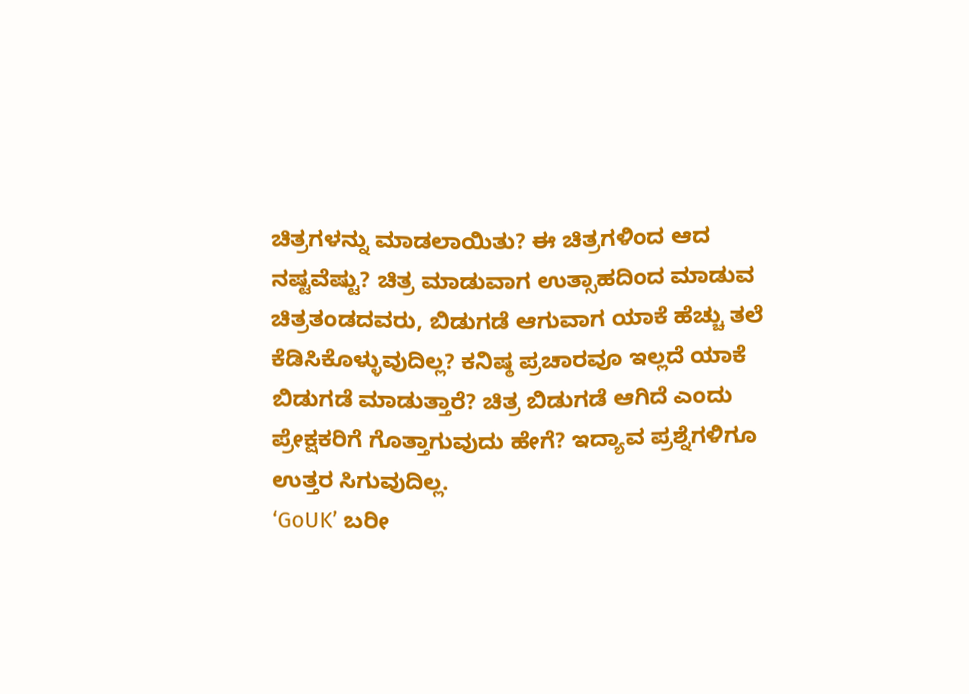ಚಿತ್ರಗಳನ್ನು ಮಾಡಲಾಯಿತು? ಈ ಚಿತ್ರಗಳಿಂದ ಆದ ನಷ್ಟವೆಷ್ಟು? ಚಿತ್ರ ಮಾಡುವಾಗ ಉತ್ಸಾಹದಿಂದ ಮಾಡುವ ಚಿತ್ರತಂಡದವರು, ಬಿಡುಗಡೆ ಆಗುವಾಗ ಯಾಕೆ ಹೆಚ್ಚು ತಲೆ ಕೆಡಿಸಿಕೊಳ್ಳುವುದಿಲ್ಲ? ಕನಿಷ್ಠ ಪ್ರಚಾರವೂ ಇಲ್ಲದೆ ಯಾಕೆ ಬಿಡುಗಡೆ ಮಾಡುತ್ತಾರೆ? ಚಿತ್ರ ಬಿಡುಗಡೆ ಆಗಿದೆ ಎಂದು ಪ್ರೇಕ್ಷಕರಿಗೆ ಗೊತ್ತಾಗುವುದು ಹೇಗೆ? ಇದ್ಯಾವ ಪ್ರಶ್ನೆಗಳಿಗೂ ಉತ್ತರ ಸಿಗುವುದಿಲ್ಲ.
‘GoUK’ ಬರೀ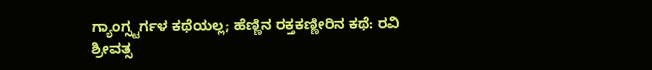ಗ್ಯಾಂಗ್ಸ್ಟರ್ಗಳ ಕಥೆಯಲ್ಲ; ಹೆಣ್ಣಿನ ರಕ್ತಕಣ್ಣೀರಿನ ಕಥೆ: ರವಿ ಶ್ರೀವತ್ಸ